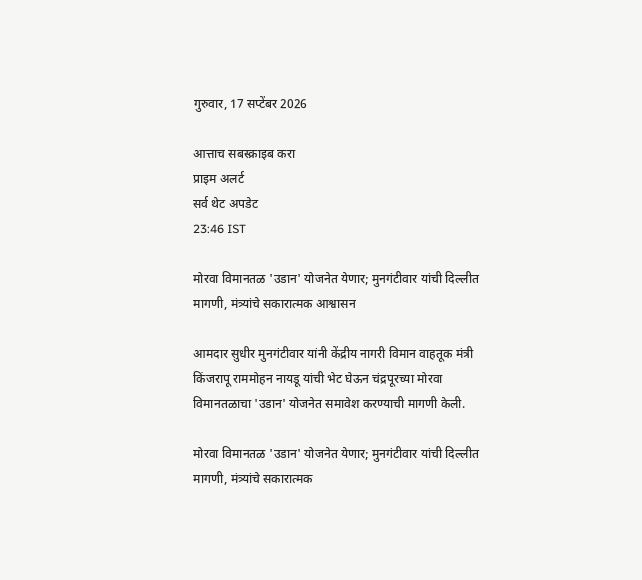गुरुवार, 17 सप्टेंबर 2026

आत्ताच सबस्क्राइब करा
प्राइम अलर्ट
सर्व थेट अपडेट
23:46 IST

मोरवा विमानतळ 'उडान' योजनेत येणार; मुनगंटीवार यांची दिल्लीत मागणी, मंत्र्यांचे सकारात्मक आश्वासन

आमदार सुधीर मुनगंटीवार यांनी केंद्रीय नागरी विमान वाहतूक मंत्री किंजरापू राममोहन नायडू यांची भेट घेऊन चंद्रपूरच्या मोरवा विमानतळाचा 'उडान' योजनेत समावेश करण्याची मागणी केली.

मोरवा विमानतळ 'उडान' योजनेत येणार; मुनगंटीवार यांची दिल्लीत मागणी, मंत्र्यांचे सकारात्मक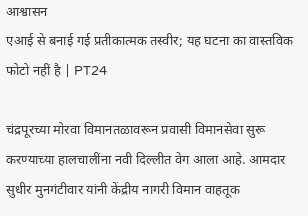आश्वासन
एआई से बनाई गई प्रतीकात्मक तस्वीर; यह घटना का वास्तविक फोटो नहीं है | PT24

चंद्रपूरच्या मोरवा विमानतळावरून प्रवासी विमानसेवा सुरू करण्याच्या हालचालींना नवी दिल्लीत वेग आला आहे. आमदार सुधीर मुनगंटीवार यांनी केंद्रीय नागरी विमान वाहतूक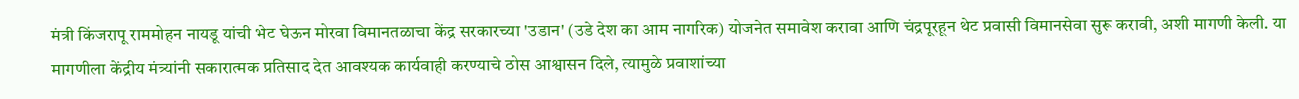मंत्री किंजरापू राममोहन नायडू यांची भेट घेऊन मोरवा विमानतळाचा केंद्र सरकारच्या 'उडान' (उडे देश का आम नागरिक) योजनेत समावेश करावा आणि चंद्रपूरहून थेट प्रवासी विमानसेवा सुरू करावी, अशी मागणी केली. या मागणीला केंद्रीय मंत्र्यांनी सकारात्मक प्रतिसाद देत आवश्यक कार्यवाही करण्याचे ठोस आश्वासन दिले, त्यामुळे प्रवाशांच्या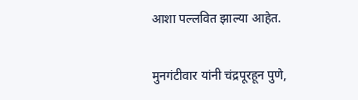आशा पल्लवित झाल्या आहेत.

मुनगंटीवार यांनी चंद्रपूरहून पुणे,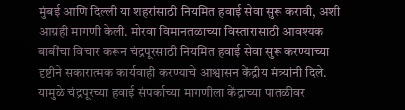मुंबई आणि दिल्ली या शहरांसाठी नियमित हवाई सेवा सुरू करावी, अशी आग्रही मागणी केली. मोरवा विमानतळाच्या विस्तारासाठी आवश्यक बाबींचा विचार करून चंद्रपूरसाठी नियमित हवाई सेवा सुरू करण्याच्या दृष्टीने सकारात्मक कार्यवाही करण्याचे आश्वासन केंद्रीय मंत्र्यांनी दिले. यामुळे चंद्रपूरच्या हवाई संपर्काच्या मागणीला केंद्राच्या पातळीवर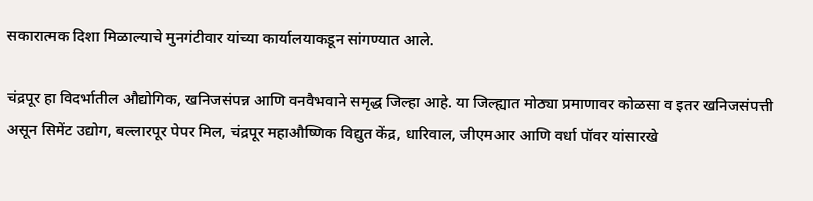सकारात्मक दिशा मिळाल्याचे मुनगंटीवार यांच्या कार्यालयाकडून सांगण्यात आले.

चंद्रपूर हा विदर्भातील औद्योगिक, खनिजसंपन्न आणि वनवैभवाने समृद्ध जिल्हा आहे. या जिल्ह्यात मोठ्या प्रमाणावर कोळसा व इतर खनिजसंपत्ती असून सिमेंट उद्योग, बल्लारपूर पेपर मिल, चंद्रपूर महाऔष्णिक विद्युत केंद्र, धारिवाल, जीएमआर आणि वर्धा पॉवर यांसारखे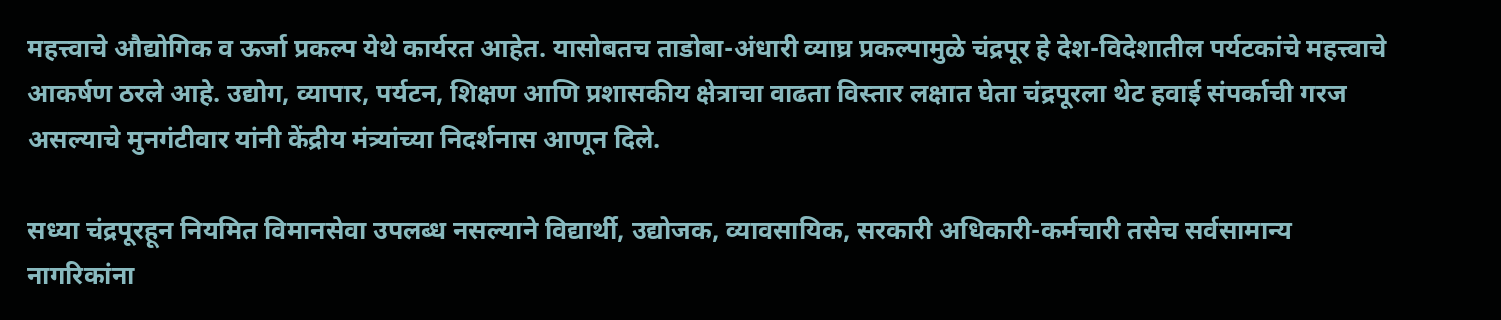महत्त्वाचे औद्योगिक व ऊर्जा प्रकल्प येथे कार्यरत आहेत. यासोबतच ताडोबा-अंधारी व्याघ्र प्रकल्पामुळे चंद्रपूर हे देश-विदेशातील पर्यटकांचे महत्त्वाचे आकर्षण ठरले आहे. उद्योग, व्यापार, पर्यटन, शिक्षण आणि प्रशासकीय क्षेत्राचा वाढता विस्तार लक्षात घेता चंद्रपूरला थेट हवाई संपर्काची गरज असल्याचे मुनगंटीवार यांनी केंद्रीय मंत्र्यांच्या निदर्शनास आणून दिले.

सध्या चंद्रपूरहून नियमित विमानसेवा उपलब्ध नसल्याने विद्यार्थी, उद्योजक, व्यावसायिक, सरकारी अधिकारी-कर्मचारी तसेच सर्वसामान्य नागरिकांना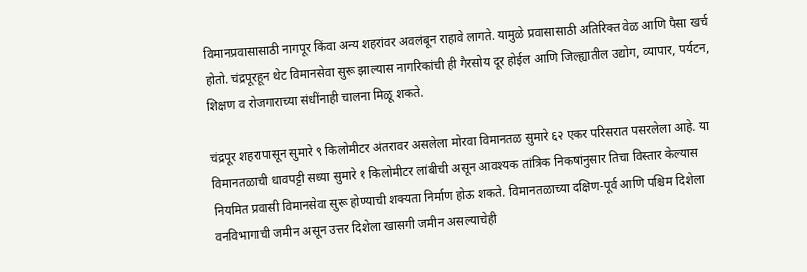विमानप्रवासासाठी नागपूर किंवा अन्य शहरांवर अवलंबून राहावे लागते. यामुळे प्रवासासाठी अतिरिक्त वेळ आणि पैसा खर्च होतो. चंद्रपूरहून थेट विमानसेवा सुरू झाल्यास नागरिकांची ही गैरसोय दूर होईल आणि जिल्ह्यातील उद्योग, व्यापार, पर्यटन, शिक्षण व रोजगाराच्या संधींनाही चालना मिळू शकते.

चंद्रपूर शहरापासून सुमारे ९ किलोमीटर अंतरावर असलेला मोरवा विमानतळ सुमारे ६२ एकर परिसरात पसरलेला आहे. या विमानतळाची धावपट्टी सध्या सुमारे १ किलोमीटर लांबीची असून आवश्यक तांत्रिक निकषांनुसार तिचा विस्तार केल्यास नियमित प्रवासी विमानसेवा सुरू होण्याची शक्यता निर्माण होऊ शकते. विमानतळाच्या दक्षिण-पूर्व आणि पश्चिम दिशेला वनविभागाची जमीन असून उत्तर दिशेला खासगी जमीन असल्याचेही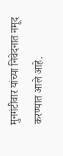मुनगंटीवार यांच्या निवेदनात नमूद करण्यात आले आहे.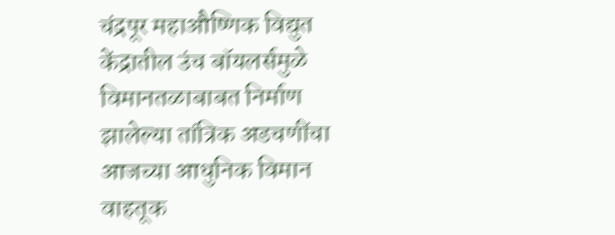चंद्रपूर महाऔष्णिक विद्युत केंद्रातील उंच बॉयलर्समुळे विमानतळाबाबत निर्माण झालेल्या तांत्रिक अडचणींचा आजच्या आधुनिक विमान वाहतूक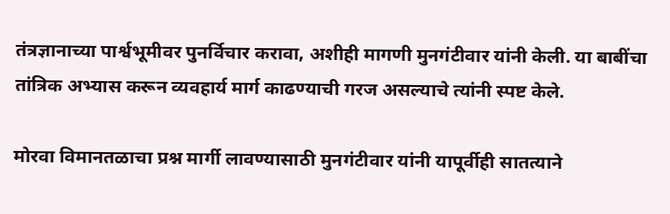तंत्रज्ञानाच्या पार्श्वभूमीवर पुनर्विचार करावा, अशीही मागणी मुनगंटीवार यांनी केली. या बाबींचा तांत्रिक अभ्यास करून व्यवहार्य मार्ग काढण्याची गरज असल्याचे त्यांनी स्पष्ट केले.

मोरवा विमानतळाचा प्रश्न मार्गी लावण्यासाठी मुनगंटीवार यांनी यापूर्वीही सातत्याने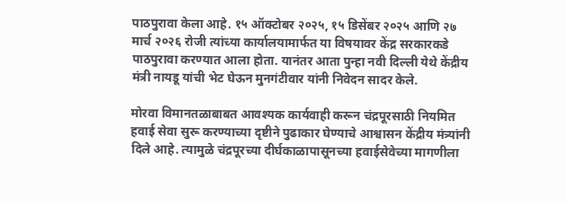पाठपुरावा केला आहे. १५ ऑक्टोबर २०२५, १५ डिसेंबर २०२५ आणि २७ मार्च २०२६ रोजी त्यांच्या कार्यालयामार्फत या विषयावर केंद्र सरकारकडे पाठपुरावा करण्यात आला होता. यानंतर आता पुन्हा नवी दिल्ली येथे केंद्रीय मंत्री नायडू यांची भेट घेऊन मुनगंटीवार यांनी निवेदन सादर केले.

मोरवा विमानतळाबाबत आवश्यक कार्यवाही करून चंद्रपूरसाठी नियमित हवाई सेवा सुरू करण्याच्या दृष्टीने पुढाकार घेण्याचे आश्वासन केंद्रीय मंत्र्यांनी दिले आहे. त्यामुळे चंद्रपूरच्या दीर्घकाळापासूनच्या हवाईसेवेच्या मागणीला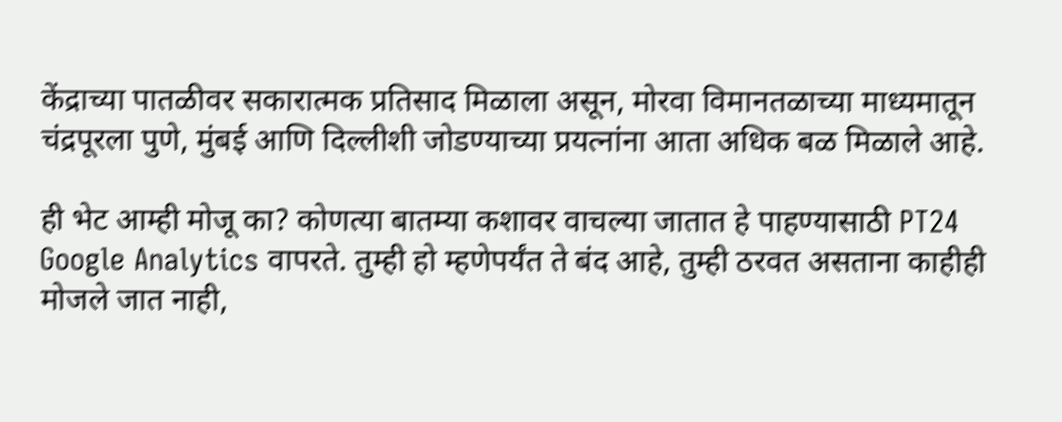केंद्राच्या पातळीवर सकारात्मक प्रतिसाद मिळाला असून, मोरवा विमानतळाच्या माध्यमातून चंद्रपूरला पुणे, मुंबई आणि दिल्लीशी जोडण्याच्या प्रयत्नांना आता अधिक बळ मिळाले आहे.

ही भेट आम्ही मोजू का? कोणत्या बातम्या कशावर वाचल्या जातात हे पाहण्यासाठी PT24 Google Analytics वापरते. तुम्ही हो म्हणेपर्यंत ते बंद आहे, तुम्ही ठरवत असताना काहीही मोजले जात नाही,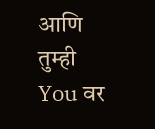आणि तुम्ही You वर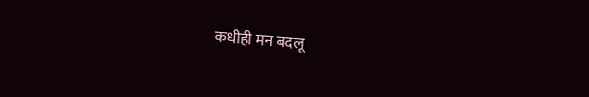कधीही मन बदलू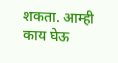शकता. आम्ही काय घेऊ